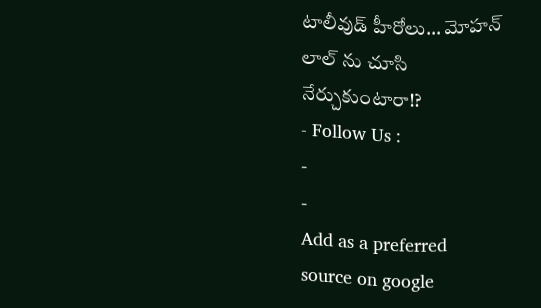టాలీవుడ్ హీరోలు… మోహన్ లాల్ ను చూసి నేర్చుకుంటారా!?
- Follow Us :
-
-
Add as a preferred
source on google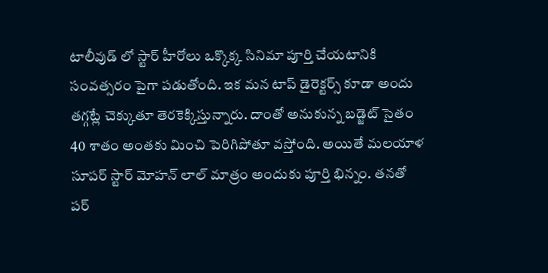టాలీవుడ్ లో స్టార్ హీరోలు ఒక్కొక్క సినిమా పూర్తి చేయటానికి సంవత్సరం పైగా పడుతోంది. ఇక మన టాప్ డైరెక్టర్స్ కూడా అందు తగ్గట్లే చెక్కుతూ తెరకెక్కిస్తున్నారు. దాంతో అనుకున్న బడ్జెట్ సైతం 40 శాతం అంతకు మించి పెరిగిపోతూ వస్తోంది. అయితే మలయాళ సూపర్ స్టార్ మోహన్ లాల్ మాత్రం అందుకు పూర్తి భిన్నం. తనతో పర్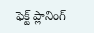ఫెక్ట్ ప్లానింగ్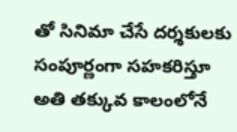తో సినిమా చేసే దర్శకులకు సంపూర్ణంగా సహకరిస్తూ అతి తక్కువ కాలంలోనే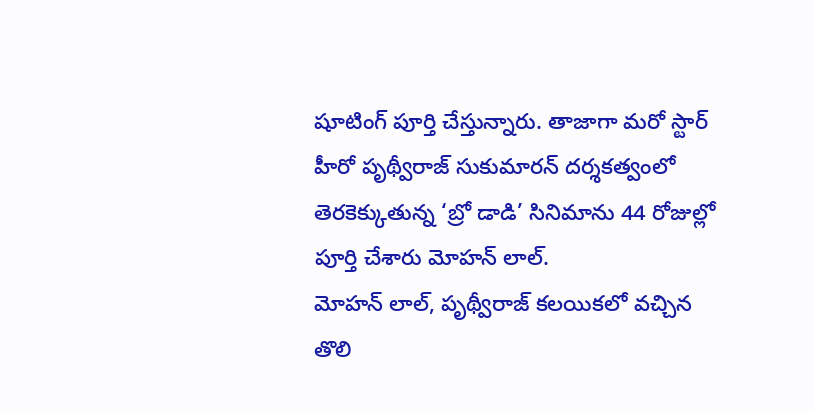షూటింగ్ పూర్తి చేస్తున్నారు. తాజాగా మరో స్టార్ హీరో పృథ్వీరాజ్ సుకుమారన్ దర్శకత్వంలో తెరకెక్కుతున్న ‘బ్రో డాడి’ సినిమాను 44 రోజుల్లో పూర్తి చేశారు మోహన్ లాల్.
మోహన్ లాల్, పృథ్వీరాజ్ కలయికలో వచ్చిన తొలి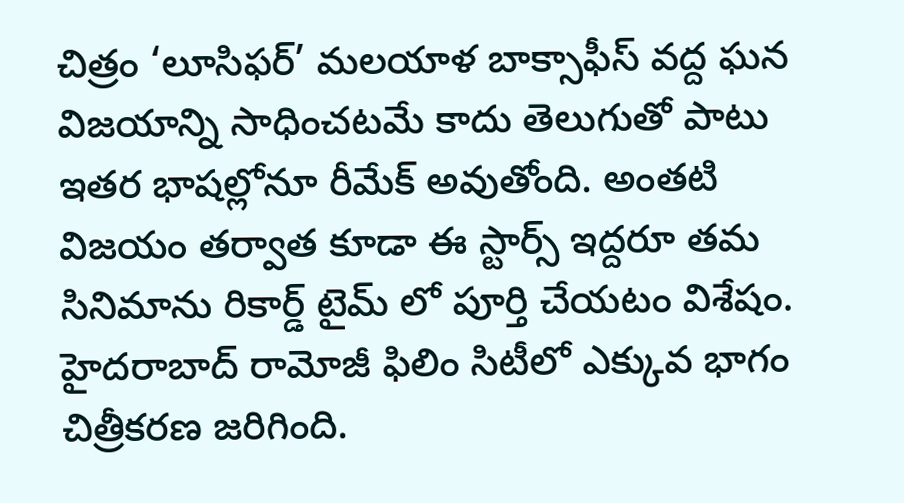చిత్రం ‘లూసిఫర్’ మలయాళ బాక్సాఫీస్ వద్ద ఘన విజయాన్ని సాధించటమే కాదు తెలుగుతో పాటు ఇతర భాషల్లోనూ రీమేక్ అవుతోంది. అంతటి విజయం తర్వాత కూడా ఈ స్టార్స్ ఇద్దరూ తమ సినిమాను రికార్డ్ టైమ్ లో పూర్తి చేయటం విశేషం. హైదరాబాద్ రామోజీ ఫిలిం సిటీలో ఎక్కువ భాగం చిత్రీకరణ జరిగింది.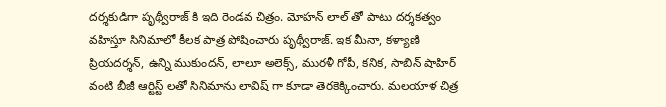దర్శకుడిగా పృథ్వీరాజ్ కి ఇది రెండవ చిత్రం. మోహన్ లాల్ తో పాటు దర్శకత్వం వహిస్తూ సినిమాలో కీలక పాత్ర పోషించారు పృథ్వీరాజ్. ఇక మీనా, కళ్యాణి ప్రియదర్శన్, ఉన్ని ముకుందన్, లాలూ అలెక్స్, మురళీ గోపీ, కనిక, సాబిన్ షాహిర్ వంటి బీజీ ఆర్టిస్ట్ లతో సినిమాను లావిష్ గా కూడా తెరకెక్కించారు. మలయాళ చిత్ర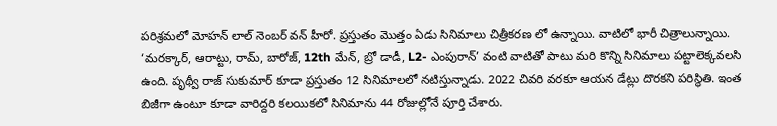పరిశ్రమలో మోహన్ లాల్ నెంబర్ వన్ హీరో. ప్రస్తుతం మొత్తం ఏడు సినిమాలు చిత్రీకరణ లో ఉన్నాయి. వాటిలో భారీ చిత్రాలున్నాయి. ‘మరక్కార్, ఆరాట్టు, రామ్, బారోజ్, 12th మేన్, బ్రో డాడీ, L2- ఎంపురాన్’ వంటి వాటితో పాటు మరి కొన్ని సినిమాలు పట్టాలెక్కవలసి ఉంది. పృథ్వీ రాజ్ సుకుమార్ కూడా ప్రస్తుతం 12 సినిమాలలో నటిస్తున్నాడు. 2022 చివరి వరకూ ఆయన డేట్లు దొరకని పరిస్థితి. ఇంత బిజీగా ఉంటూ కూడా వారిద్దరి కలయికలో సినిమాను 44 రోజుల్లోనే పూర్తి చేశారు.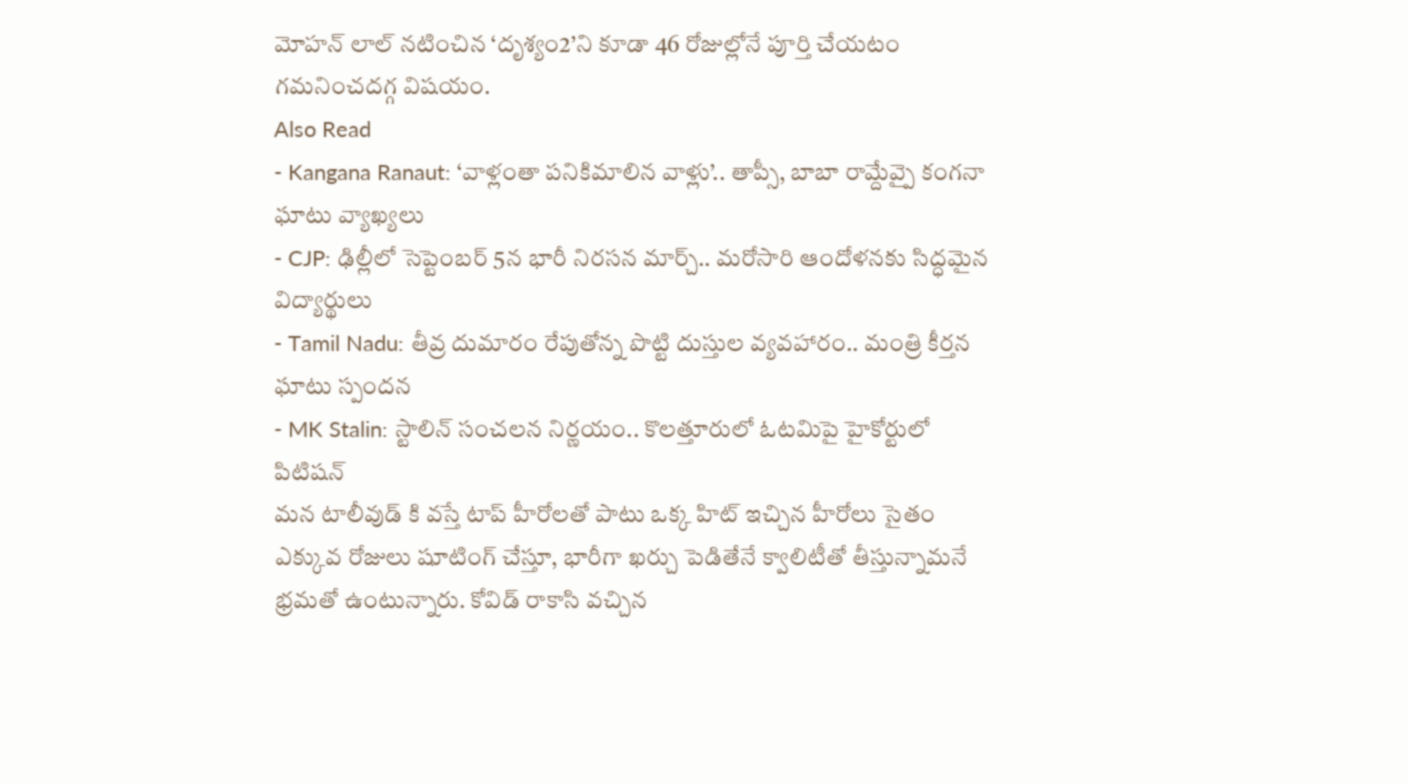మోహన్ లాల్ నటించిన ‘దృశ్యం2’ని కూడా 46 రోజుల్లోనే పూర్తి చేయటం గమనించదగ్గ విషయం.
Also Read
- Kangana Ranaut: ‘వాళ్లంతా పనికిమాలిన వాళ్లు’.. తాప్సీ, బాబా రామ్దేవ్పై కంగనా ఘాటు వ్యాఖ్యలు
- CJP: ఢిల్లీలో సెప్టెంబర్ 5న భారీ నిరసన మార్చ్.. మరోసారి ఆందోళనకు సిద్ధమైన విద్యార్థులు
- Tamil Nadu: తీవ్ర దుమారం రేపుతోన్న పొట్టి దుస్తుల వ్యవహారం.. మంత్రి కీర్తన ఘాటు స్పందన
- MK Stalin: స్టాలిన్ సంచలన నిర్ణయం.. కొలత్తూరులో ఓటమిపై హైకోర్టులో పిటిషన్
మన టాలీవుడ్ కి వస్తే టాప్ హీరోలతో పాటు ఒక్క హిట్ ఇచ్చిన హీరోలు సైతం ఎక్కువ రోజులు షూటింగ్ చేస్తూ, భారీగా ఖర్చు పెడితేనే క్వాలిటీతో తీస్తున్నామనే భ్రమతో ఉంటున్నారు. కోవిడ్ రాకాసి వచ్చిన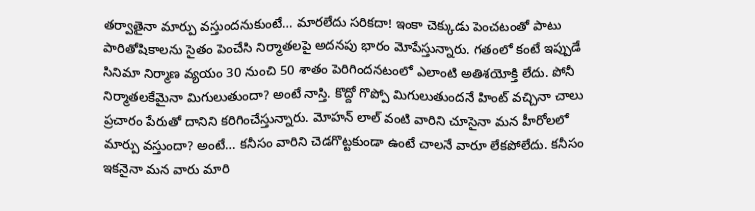తర్వాతైనా మార్పు వస్తుందనుకుంటే… మారలేదు సరికదా! ఇంకా చెక్కుడు పెంచటంతో పాటు పారితోషికాలను సైతం పెంచేసి నిర్మాతలపై అదనపు భారం మోపేస్తున్నారు. గతంలో కంటే ఇప్పుడే సినిమా నిర్మాణ వ్యయం 30 నుంచి 50 శాతం పెరిగిందనటంలో ఎలాంటి అతిశయోక్తి లేదు. పోనీ నిర్మాతలకేమైనా మిగులుతుందా? అంటే నాస్తి. కొద్దో గొప్పో మిగులుతుందనే హింట్ వచ్చినా చాలు ప్రచారం పేరుతో దానిని కరిగించేస్తున్నారు. మోహన్ లాల్ వంటి వారిని చూసైనా మన హీరోలలో మార్పు వస్తుందా? అంటే… కనీసం వారిని చెడగొట్టకుండా ఉంటే చాలనే వారూ లేకపోలేదు. కనీసం ఇకనైనా మన వారు మారి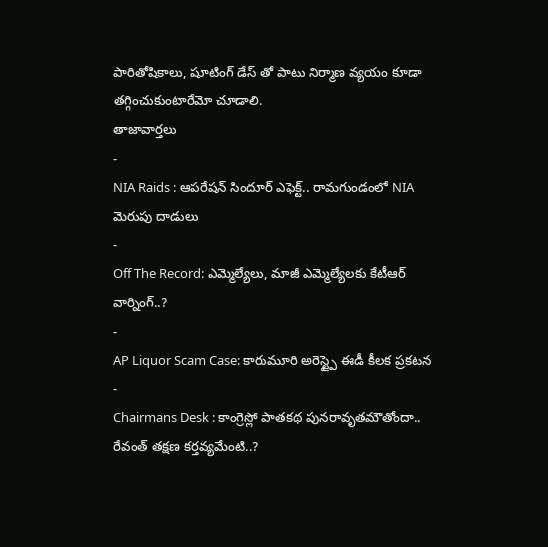పారితోషికాలు, షూటింగ్ డేస్ తో పాటు నిర్మాణ వ్యయం కూడా తగ్గించుకుంటారేమో చూడాలి.
తాజావార్తలు
-
NIA Raids : ఆపరేషన్ సిందూర్ ఎఫెక్ట్.. రామగుండంలో NIA మెరుపు దాడులు
-
Off The Record: ఎమ్మెల్యేలు, మాజీ ఎమ్మెల్యేలకు కేటీఆర్ వార్నింగ్..?
-
AP Liquor Scam Case: కారుమూరి అరెస్ట్పై ఈడీ కీలక ప్రకటన
-
Chairmans Desk : కాంగ్రెస్లో పాతకథ పునరావృతమౌతోందా.. రేవంత్ తక్షణ కర్తవ్యమేంటి..?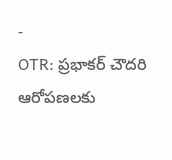-
OTR: ప్రభాకర్ చౌదరి ఆరోపణలకు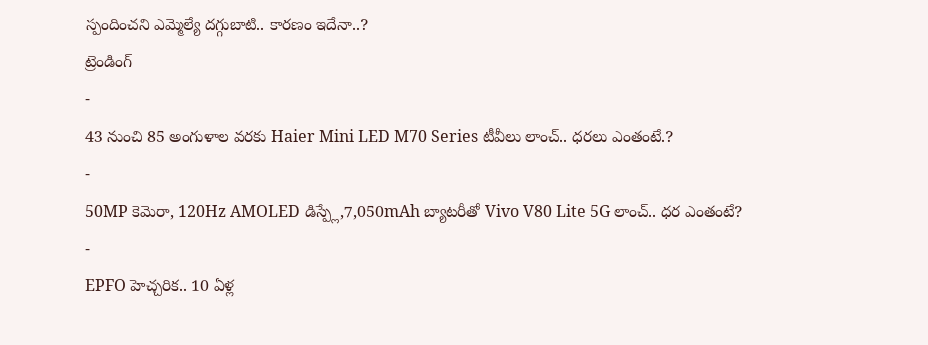స్పందించని ఎమ్మెల్యే దగ్గుబాటి.. కారణం ఇదేనా..?
ట్రెండింగ్
-
43 నుంచి 85 అంగుళాల వరకు Haier Mini LED M70 Series టీవీలు లాంచ్.. ధరలు ఎంతంటే.?
-
50MP కెమెరా, 120Hz AMOLED డిస్ప్లే,7,050mAh బ్యాటరీతో Vivo V80 Lite 5G లాంచ్.. ధర ఎంతంటే?
-
EPFO హెచ్చరిక.. 10 ఏళ్ల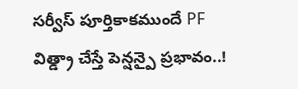సర్వీస్ పూర్తికాకముందే PF విత్డ్రా చేస్తే పెన్షన్పై ప్రభావం..!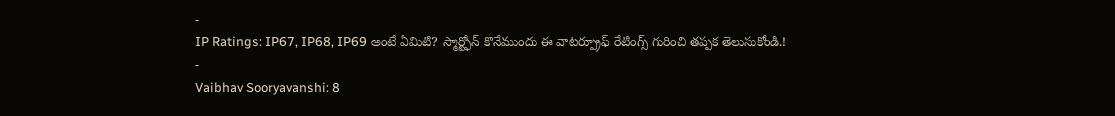-
IP Ratings: IP67, IP68, IP69 అంటే ఏమిటి? స్మార్ట్ఫోన్ కొనేముందు ఈ వాటర్ప్రూఫ్ రేటింగ్స్ గురించి తప్పక తెలుసుకోండి.!
-
Vaibhav Sooryavanshi: 8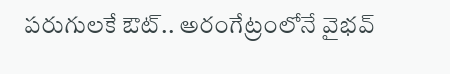పరుగులకే ఔట్.. అరంగేట్రంలోనే వైభవ్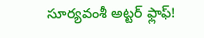సూర్యవంశీ అట్టర్ ఫ్లాఫ్!